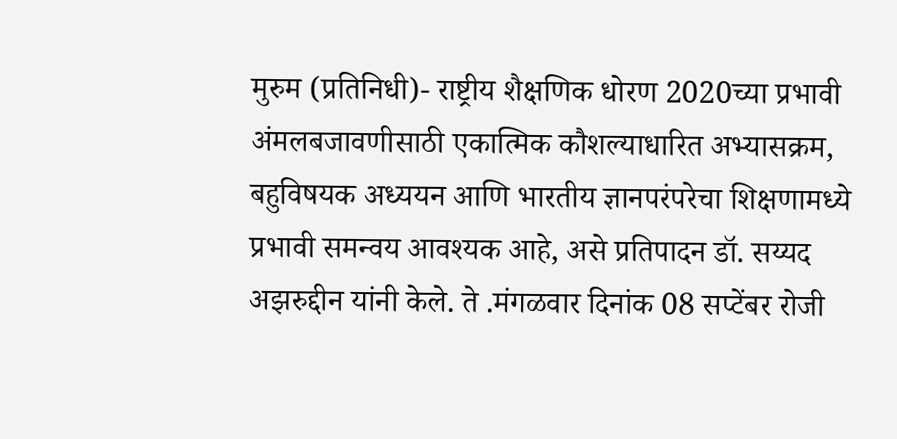मुरुम (प्रतिनिधी)- राष्ट्रीय शैक्षणिक धोरण 2020च्या प्रभावी अंमलबजावणीसाठी एकात्मिक कौशल्याधारित अभ्यासक्रम, बहुविषयक अध्ययन आणि भारतीय ज्ञानपरंपरेचा शिक्षणामध्ये प्रभावी समन्वय आवश्यक आहे, असे प्रतिपादन डॉ. सय्यद अझरुद्दीन यांनी केले. ते .मंगळवार दिनांक 08 सप्टेंबर रोजी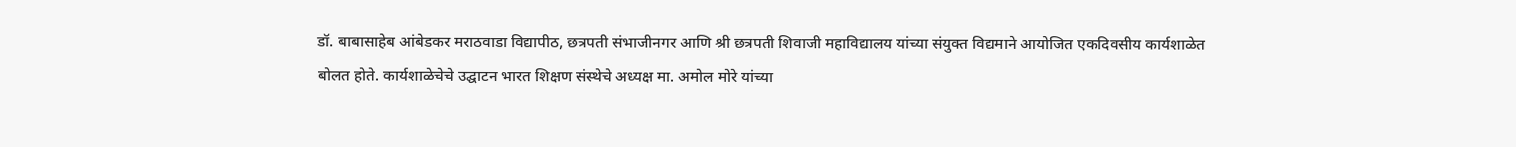डॉ. बाबासाहेब आंबेडकर मराठवाडा विद्यापीठ, छत्रपती संभाजीनगर आणि श्री छत्रपती शिवाजी महाविद्यालय यांच्या संयुक्त विद्यमाने आयोजित एकदिवसीय कार्यशाळेत बोलत होते. कार्यशाळेचेचे उद्घाटन भारत शिक्षण संस्थेचे अध्यक्ष मा. अमोल मोरे यांच्या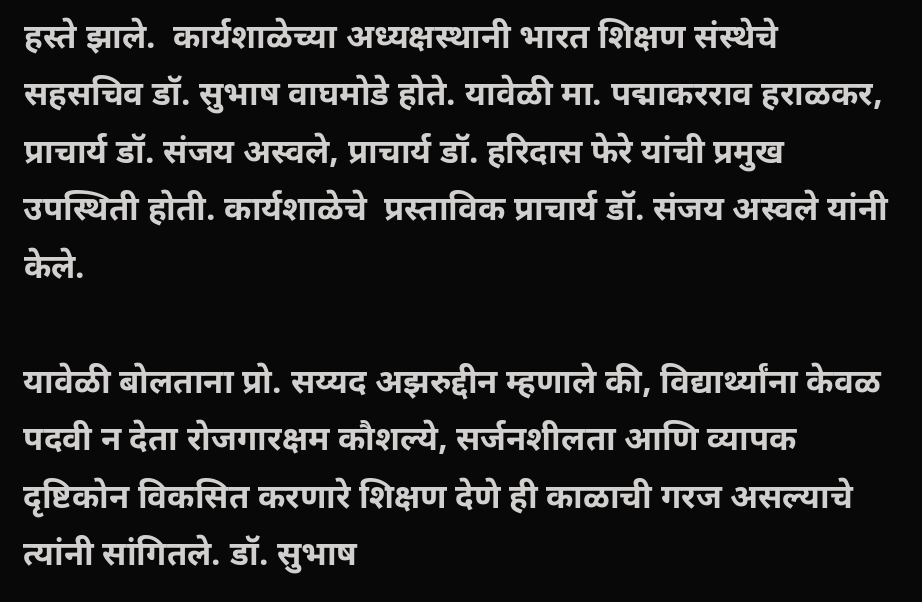हस्ते झाले.  कार्यशाळेच्या अध्यक्षस्थानी भारत शिक्षण संस्थेचे सहसचिव डॉ. सुभाष वाघमोडे होते. यावेळी मा. पद्माकरराव हराळकर, प्राचार्य डॉ. संजय अस्वले, प्राचार्य डॉ. हरिदास फेरे यांची प्रमुख उपस्थिती होती. कार्यशाळेचे  प्रस्ताविक प्राचार्य डॉ. संजय अस्वले यांनी केले.

यावेळी बोलताना प्रो. सय्यद अझरुद्दीन म्हणाले की, विद्यार्थ्यांना केवळ पदवी न देता रोजगारक्षम कौशल्ये, सर्जनशीलता आणि व्यापक दृष्टिकोन विकसित करणारे शिक्षण देणे ही काळाची गरज असल्याचे त्यांनी सांगितले. डॉ. सुभाष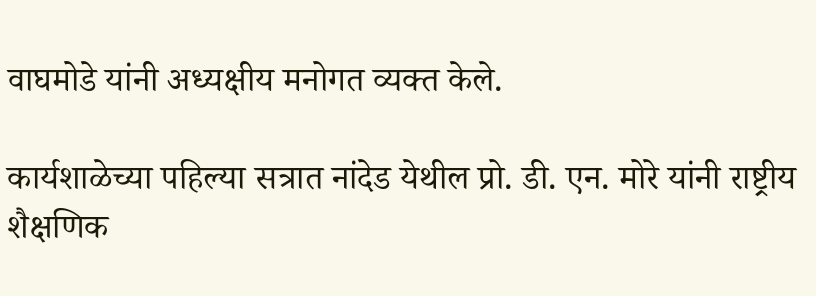वाघमोडे यांनी अध्यक्षीय मनोगत व्यक्त केले.

कार्यशाळेच्या पहिल्या सत्रात नांदेड येथील प्रो. डी. एन. मोरे यांनी राष्ट्रीय शैक्षणिक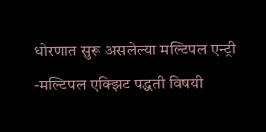धोरणात सुरू असलेल्या मल्टिपल एन्ट्री -मल्टिपल एक्झिट पद्धती विषयी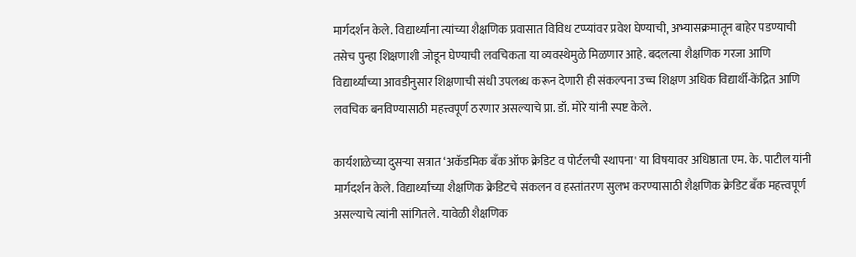मार्गदर्शन केले. विद्यार्थ्यांना त्यांच्या शैक्षणिक प्रवासात विविध टप्प्यांवर प्रवेश घेण्याची, अभ्यासक्रमातून बाहेर पडण्याची तसेच पुन्हा शिक्षणाशी जोडून घेण्याची लवचिकता या व्यवस्थेमुळे मिळणार आहे. बदलत्या शैक्षणिक गरजा आणि विद्यार्थ्यांच्या आवडीनुसार शिक्षणाची संधी उपलब्ध करून देणारी ही संकल्पना उच्च शिक्षण अधिक विद्यार्थी-केंद्रित आणि लवचिक बनविण्यासाठी महत्त्वपूर्ण ठरणार असल्याचे प्रा. डॉ. मोरे यांनी स्पष्ट केले.

कार्यशाळेच्या दुसऱ्या सत्रात ‌‘अकॅडमिक बँक ऑफ क्रेडिट व पोर्टलची स्थापना' या विषयावर अधिष्ठाता एम. के. पाटील यांनी मार्गदर्शन केले. विद्यार्थ्यांच्या शैक्षणिक क्रेडिटचे संकलन व हस्तांतरण सुलभ करण्यासाठी शैक्षणिक क्रेडिट बँक महत्त्वपूर्ण असल्याचे त्यांनी सांगितले. यावेळी शैक्षणिक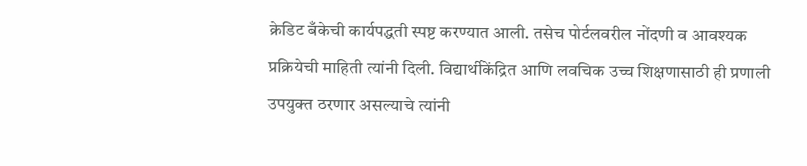क्रेडिट बँकेची कार्यपद्धती स्पष्ट करण्यात आली. तसेच पोर्टलवरील नोंदणी व आवश्यक प्रक्रियेची माहिती त्यांनी दिली. विद्यार्थीकेंद्रित आणि लवचिक उच्च शिक्षणासाठी ही प्रणाली उपयुक्त ठरणार असल्याचे त्यांनी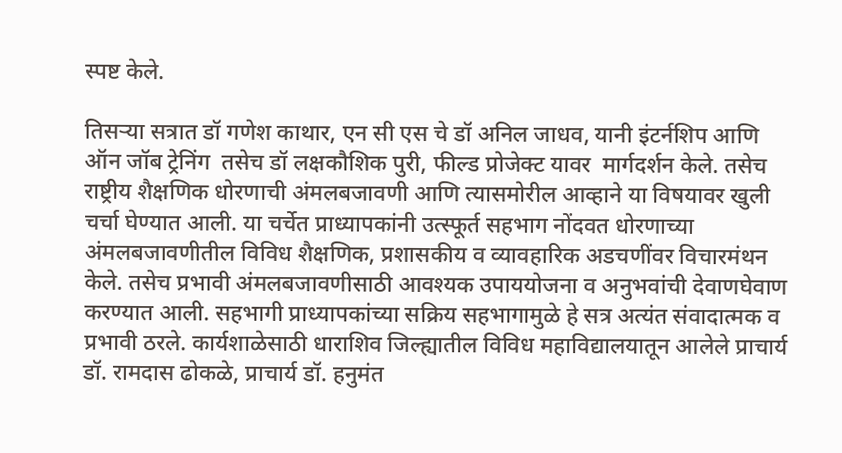स्पष्ट केले.

तिसऱ्या सत्रात डॉ गणेश काथार, एन सी एस चे डॉ अनिल जाधव, यानी इंटर्नशिप आणि  ऑन जॉब ट्रेनिंग  तसेच डॉ लक्षकौशिक पुरी, फील्ड प्रोजेक्ट यावर  मार्गदर्शन केले. तसेच राष्ट्रीय शैक्षणिक धोरणाची अंमलबजावणी आणि त्यासमोरील आव्हाने या विषयावर खुली चर्चा घेण्यात आली. या चर्चेत प्राध्यापकांनी उत्स्फूर्त सहभाग नोंदवत धोरणाच्या अंमलबजावणीतील विविध शैक्षणिक, प्रशासकीय व व्यावहारिक अडचणींवर विचारमंथन केले. तसेच प्रभावी अंमलबजावणीसाठी आवश्यक उपाययोजना व अनुभवांची देवाणघेवाण करण्यात आली. सहभागी प्राध्यापकांच्या सक्रिय सहभागामुळे हे सत्र अत्यंत संवादात्मक व प्रभावी ठरले. कार्यशाळेसाठी धाराशिव जिल्ह्यातील विविध महाविद्यालयातून आलेले प्राचार्य डॉ. रामदास ढोकळे, प्राचार्य डॉ. हनुमंत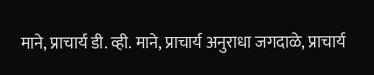माने, प्राचार्य डी. व्ही. माने, प्राचार्य अनुराधा जगदाळे, प्राचार्य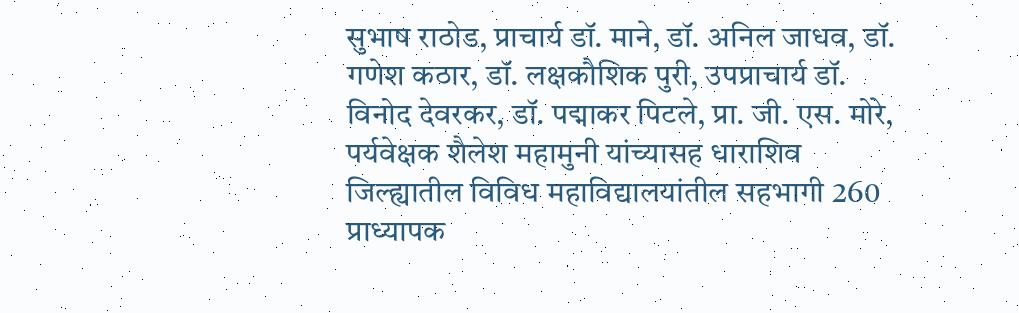सुभाष राठोड, प्राचार्य डॉ. माने, डॉ. अनिल जाधव, डॉ. गणेश कठार, डॉ. लक्षकौशिक पुरी, उपप्राचार्य डॉ. विनोद देवरकर, डॉ. पद्माकर पिटले, प्रा. जी. एस. मोरे, पर्यवेक्षक शैलेश महामुनी यांच्यासह धाराशिव जिल्ह्यातील विविध महाविद्यालयांतील सहभागी 260 प्राध्यापक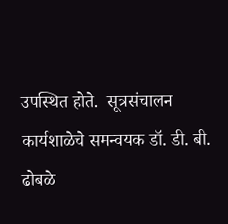उपस्थित होते.  सूत्रसंचालन कार्यशाळेचे समन्वयक डॉ. डी. बी. ढोबळे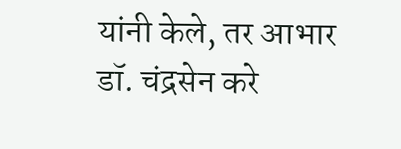यांनी केले, तर आभार डॉ. चंद्रसेन करे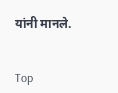यांनी मानले.


Top